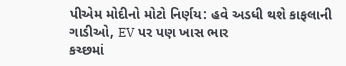પીએમ મોદીનો મોટો નિર્ણય: હવે અડધી થશે કાફલાની ગાડીઓ, EV પર પણ ખાસ ભાર
કચ્છમાં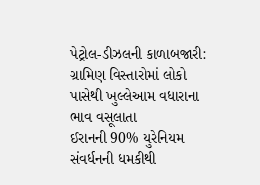પેટ્રોલ-ડીઝલની કાળાબજારી: ગ્રામિણ વિસ્તારોમાં લોકો પાસેથી ખુલ્લેઆમ વધારાના ભાવ વસૂલાતા
ઈરાનની 90% યુરેનિયમ સંવર્ધનની ધમકીથી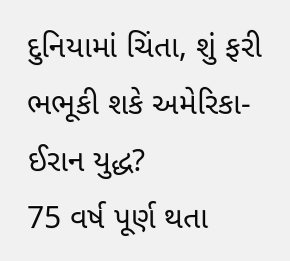દુનિયામાં ચિંતા, શું ફરી ભભૂકી શકે અમેરિકા-ઈરાન યુદ્ધ?
75 વર્ષ પૂર્ણ થતા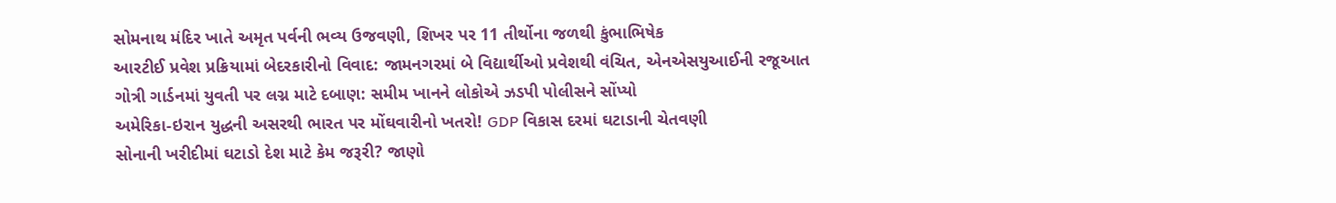સોમનાથ મંદિર ખાતે અમૃત પર્વની ભવ્ય ઉજવણી, શિખર પર 11 તીર્થોના જળથી કુંભાભિષેક
આરટીઈ પ્રવેશ પ્રક્રિયામાં બેદરકારીનો વિવાદ: જામનગરમાં બે વિદ્યાર્થીઓ પ્રવેશથી વંચિત, એનએસયુઆઈની રજૂઆત
ગોત્રી ગાર્ડનમાં યુવતી પર લગ્ન માટે દબાણ: સમીમ ખાનને લોકોએ ઝડપી પોલીસને સોંપ્યો
અમેરિકા-ઇરાન યુદ્ધની અસરથી ભારત પર મોંઘવારીનો ખતરો! GDP વિકાસ દરમાં ઘટાડાની ચેતવણી
સોનાની ખરીદીમાં ઘટાડો દેશ માટે કેમ જરૂરી? જાણો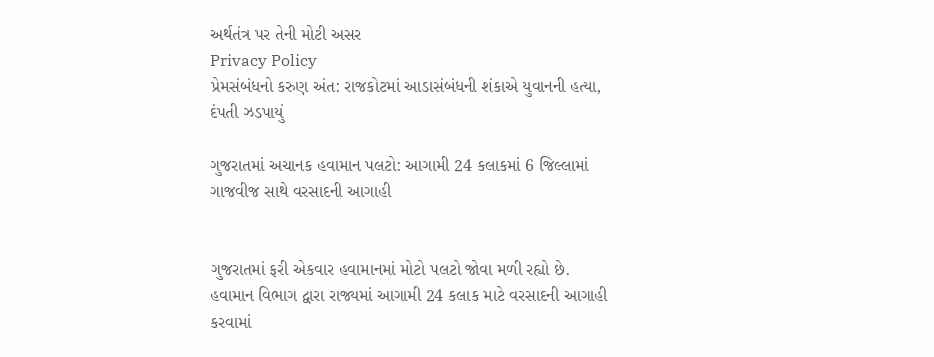અર્થતંત્ર પર તેની મોટી અસર
Privacy Policy
પ્રેમસંબંધનો કરુણ અંત: રાજકોટમાં આડાસંબંધની શંકાએ યુવાનની હત્યા, દંપતી ઝડપાયું

ગુજરાતમાં અચાનક હવામાન પલટો: આગામી 24 કલાકમાં 6 જિલ્લામાં ગાજવીજ સાથે વરસાદની આગાહી


ગુજરાતમાં ફરી એકવાર હવામાનમાં મોટો પલટો જોવા મળી રહ્યો છે. હવામાન વિભાગ દ્વારા રાજ્યમાં આગામી 24 કલાક માટે વરસાદની આગાહી કરવામાં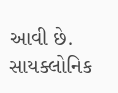આવી છે. સાયક્લોનિક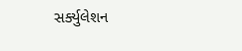સર્ક્યુલેશન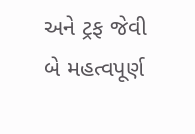અને ટ્રફ જેવી બે મહત્વપૂર્ણ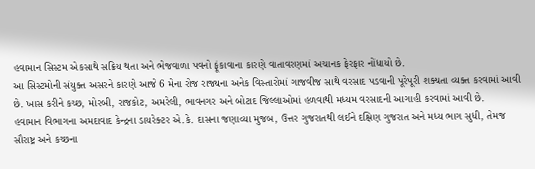હવામાન સિસ્ટમ એકસાથે સક્રિય થતા અને ભેજવાળા પવનો ફૂંકાવાના કારણે વાતાવરણમાં અચાનક ફેરફાર નોંધાયો છે.
આ સિસ્ટમોની સંયુક્ત અસરને કારણે આજે 6 મેના રોજ રાજ્યના અનેક વિસ્તારોમાં ગાજવીજ સાથે વરસાદ પડવાની પૂરેપૂરી શક્યતા વ્યક્ત કરવામાં આવી છે. ખાસ કરીને કચ્છ, મોરબી, રાજકોટ, અમરેલી, ભાવનગર અને બોટાદ જિલ્લાઓમાં હળવાથી મધ્યમ વરસાદની આગાહી કરવામાં આવી છે.
હવામાન વિભાગના અમદાવાદ કેન્દ્રના ડાયરેક્ટર એ.કે. દાસના જણાવ્યા મુજબ, ઉત્તર ગુજરાતથી લઈને દક્ષિણ ગુજરાત અને મધ્ય ભાગ સુધી, તેમજ સૌરાષ્ટ્ર અને કચ્છના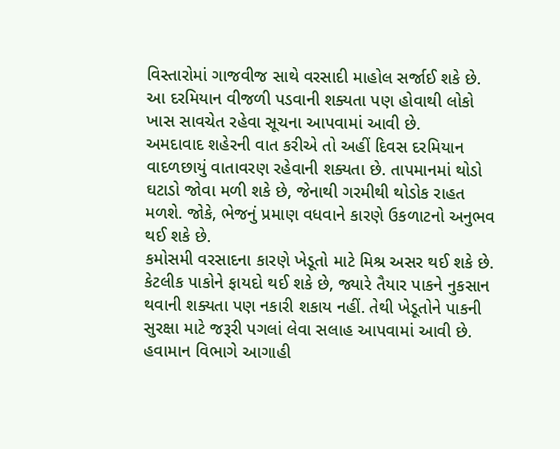વિસ્તારોમાં ગાજવીજ સાથે વરસાદી માહોલ સર્જાઈ શકે છે. આ દરમિયાન વીજળી પડવાની શક્યતા પણ હોવાથી લોકો ખાસ સાવચેત રહેવા સૂચના આપવામાં આવી છે.
અમદાવાદ શહેરની વાત કરીએ તો અહીં દિવસ દરમિયાન વાદળછાયું વાતાવરણ રહેવાની શક્યતા છે. તાપમાનમાં થોડો ઘટાડો જોવા મળી શકે છે, જેનાથી ગરમીથી થોડોક રાહત મળશે. જોકે, ભેજનું પ્રમાણ વધવાને કારણે ઉકળાટનો અનુભવ થઈ શકે છે.
કમોસમી વરસાદના કારણે ખેડૂતો માટે મિશ્ર અસર થઈ શકે છે. કેટલીક પાકોને ફાયદો થઈ શકે છે, જ્યારે તૈયાર પાકને નુકસાન થવાની શક્યતા પણ નકારી શકાય નહીં. તેથી ખેડૂતોને પાકની સુરક્ષા માટે જરૂરી પગલાં લેવા સલાહ આપવામાં આવી છે.
હવામાન વિભાગે આગાહી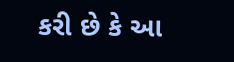કરી છે કે આ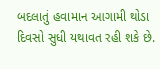બદલાતું હવામાન આગામી થોડા દિવસો સુધી યથાવત રહી શકે છે.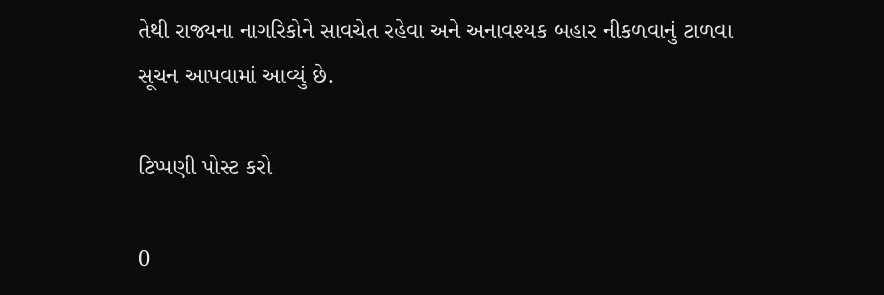તેથી રાજ્યના નાગરિકોને સાવચેત રહેવા અને અનાવશ્યક બહાર નીકળવાનું ટાળવા સૂચન આપવામાં આવ્યું છે.

ટિપ્પણી પોસ્ટ કરો

0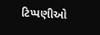ટિપ્પણીઓ